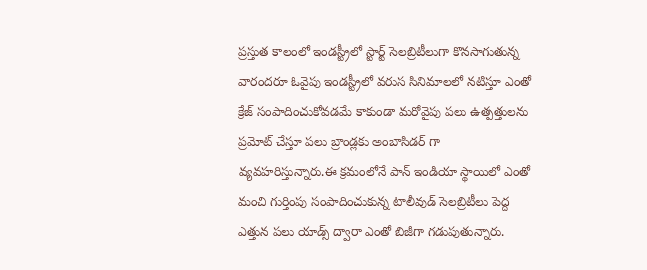ప్రస్తుత కాలంలో ఇండస్ట్రీలో స్టార్ట్ సెలబ్రిటీలుగా కొనసాగుతున్న వారందరూ ఓవైపు ఇండస్ట్రీలో వరుస సినిమాలలో నటిస్తూ ఎంతో క్రేజ్ సంపాదించుకోవడమే కాకుండా మరోవైపు పలు ఉత్పత్తులను ప్రమోట్ చేస్తూ పలు బ్రాండ్లకు అంబాసిడర్ గా వ్యవహరిస్తున్నారు.ఈ క్రమంలోనే పాన్ ఇండియా స్థాయిలో ఎంతో మంచి గుర్తింపు సంపాదించుకున్న టాలీవుడ్ సెలబ్రిటీలు పెద్ద ఎత్తున పలు యాడ్స్ ద్వారా ఎంతో బిజీగా గడుపుతున్నారు.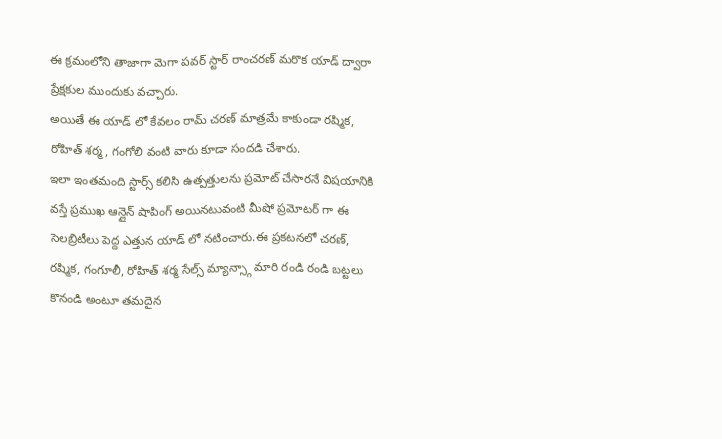ఈ క్రమంలోని తాజాగా మెగా పవర్ స్టార్ రాంచరణ్ మరొక యాడ్ ద్వారా ప్రేక్షకుల ముందుకు వచ్చారు.
అయితే ఈ యాడ్ లో కేవలం రామ్ చరణ్ మాత్రమే కాకుండా రష్మిక, రోహిత్ శర్మ, గంగోలి వంటి వారు కూడా సందడి చేశారు.
ఇలా ఇంతమంది స్టార్స్ కలిసి ఉత్పత్తులను ప్రమోట్ చేసారనే విషయానికి వస్తే ప్రముఖ ఆన్లైన్ షాపింగ్ అయినటువంటి మీషో ప్రమోటర్ గా ఈ సెలబ్రిటీలు పెద్ద ఎత్తున యాడ్ లో నటించారు.ఈ ప్రకటనలో చరణ్, రష్మిక, గంగూలీ, రోహిత్ శర్మ సేల్స్ మ్యాన్స్గా మారి రండి రండి బట్టలు కొనండి అంటూ తమదైన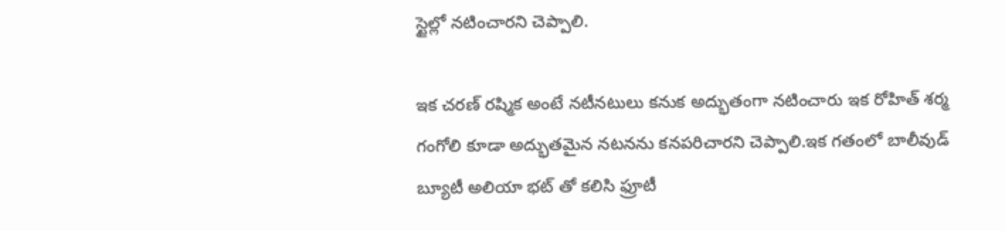స్టైల్లో నటించారని చెప్పాలి.

ఇక చరణ్ రష్మిక అంటే నటీనటులు కనుక అద్భుతంగా నటించారు ఇక రోహిత్ శర్మ గంగోలి కూడా అద్భుతమైన నటనను కనపరిచారని చెప్పాలి.ఇక గతంలో బాలీవుడ్ బ్యూటీ అలియా భట్ తో కలిసి ఫ్రూటీ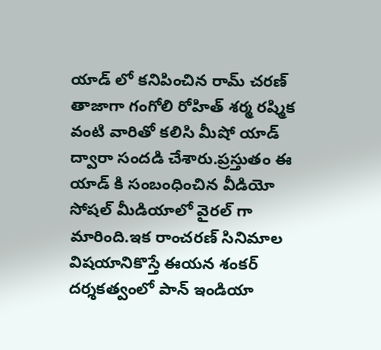యాడ్ లో కనిపించిన రామ్ చరణ్ తాజాగా గంగోలి రోహిత్ శర్మ రష్మిక వంటి వారితో కలిసి మీషో యాడ్ ద్వారా సందడి చేశారు.ప్రస్తుతం ఈ యాడ్ కి సంబంధించిన వీడియో సోషల్ మీడియాలో వైరల్ గా మారింది.ఇక రాంచరణ్ సినిమాల విషయానికొస్తే ఈయన శంకర్ దర్శకత్వంలో పాన్ ఇండియా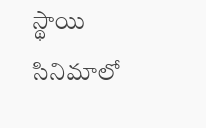స్థాయి సినిమాలో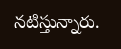నటిస్తున్నారు.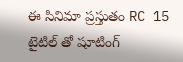ఈ సినిమా ప్రస్తుతం RC 15 టైటిల్ తో షూటింగ్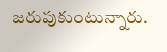జరుపుకుంటున్నారు.